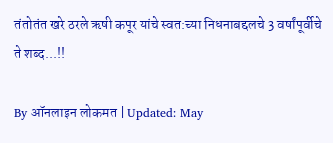तंतोतंत खरे ठरले ऋषी कपूर यांचे स्वत:च्या निधनाबद्दलचे 3 वर्षांपूर्वीचे ते शब्द...!!

By ऑनलाइन लोकमत | Updated: May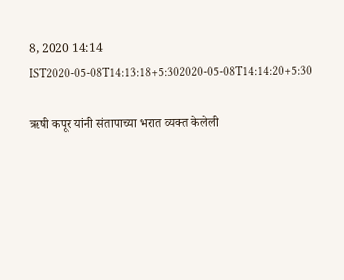8, 2020 14:14 IST2020-05-08T14:13:18+5:302020-05-08T14:14:20+5:30

ऋषी कपूर यांनी संतापाच्या भरात व्यक्त केलेली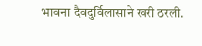भावना दैवदुर्विलासाने खरी ठरली.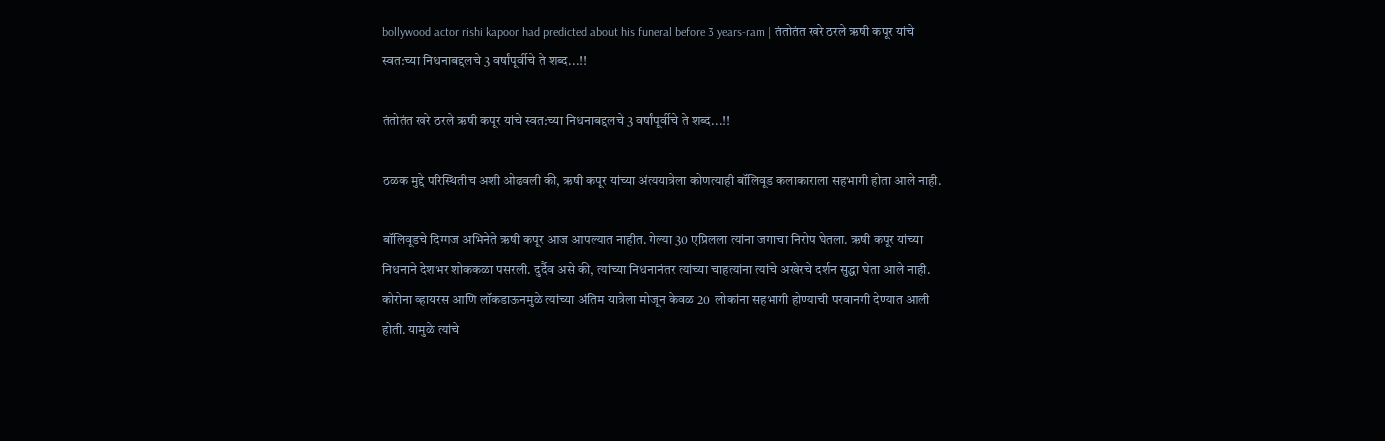bollywood actor rishi kapoor had predicted about his funeral before 3 years-ram | तंतोतंत खरे ठरले ऋषी कपूर यांचे स्वत:च्या निधनाबद्दलचे 3 वर्षांपूर्वीचे ते शब्द...!!

तंतोतंत खरे ठरले ऋषी कपूर यांचे स्वत:च्या निधनाबद्दलचे 3 वर्षांपूर्वीचे ते शब्द...!!

ठळक मुद्दे परिस्थितीच अशी ओढवली की, ऋषी कपूर यांच्या अंत्ययात्रेला कोणत्याही बॉलिवूड कलाकाराला सहभागी होता आले नाही.

बॉलिवूडचे दिग्गज अभिनेते ऋषी कपूर आज आपल्यात नाहीत. गेल्या 30 एप्रिलला त्यांना जगाचा निरोप घेतला. ऋषी कपूर यांच्या निधनाने देशभर शोककळा पसरली. दुर्दैव असे की, त्यांच्या निधनानंतर त्यांच्या चाहत्यांना त्यांचे अखेरचे दर्शन सुद्धा घेता आले नाही. कोरोना व्हायरस आणि लॉकडाऊनमुळे त्यांच्या अंतिम यात्रेला मोजून केवळ 20  लोकांना सहभागी होण्याची परवानगी देण्यात आली होती. यामुळे त्यांचे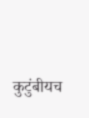कुटुंबीयच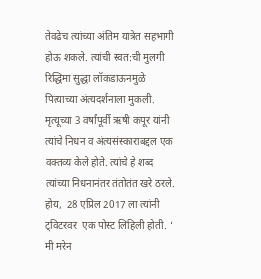तेवढेच त्यांच्या अंतिम यात्रेत सहभागी होऊ शकले. त्यांची स्वत:ची मुलगी रिद्धिमा सुद्धा लॉकडाऊनमुळे पित्याच्या अंत्यदर्शनाला मुकली. मृत्यूच्या 3 वर्षांपूर्वी ऋषी कपूर यांनी त्यांचे निधन व अंत्यसंस्काराबद्दल एक वक्तव्य केले होते. त्यांचे हे शब्द त्यांच्या निधनानंतर तंतोतंत खरे ठरले.
होय,  28 एप्रिल 2017 ला त्यांनी ट्विटरवर  एक पोस्ट लिहिली होती. ‘ मी मरेन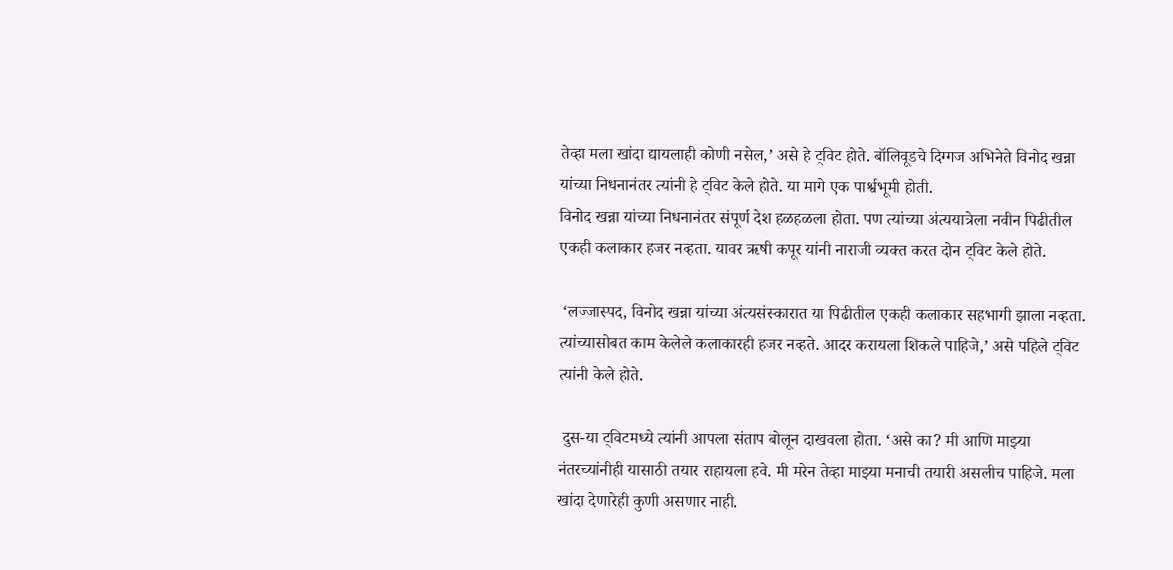तेव्हा मला खांदा द्यायलाही कोणी नसेल,’ असे हे ट्विट होते. बॉलिवूडचे दिग्गज अभिनेते विनोद खन्ना यांच्या निधनानंतर त्यांनी हे ट्विट केले होते. या मागे एक पार्श्वभूमी होती.
विनोद खन्ना यांच्या निधनानंतर संपूर्ण देश हळहळला होता. पण त्यांच्या अंत्ययात्रेला नवीन पिढीतील एकही कलाकार हजर नव्हता. यावर ऋषी कपूर यांनी नाराजी व्यक्त करत दोन ट्विट केले होते.

 ‘लज्जास्पद, विनोद खन्ना यांच्या अंत्यसंस्कारात या पिढीतील एकही कलाकार सहभागी झाला नव्हता. त्यांच्यासोबत काम केलेले कलाकारही हजर नव्हते. आदर करायला शिकले पाहिजे,’ असे पहिले ट्विट त्यांनी केले होते.

 दुस-या ट्विटमध्ये त्यांनी आपला संताप बोलून दाखवला होता. ‘असे का? मी आणि माझ्या नंतरच्यांनीही यासाठी तयार राहायला हवे. मी मरेन तेव्हा माझ्या मनाची तयारी असलीच पाहिजे. मला खांदा देणारेही कुणी असणार नाही.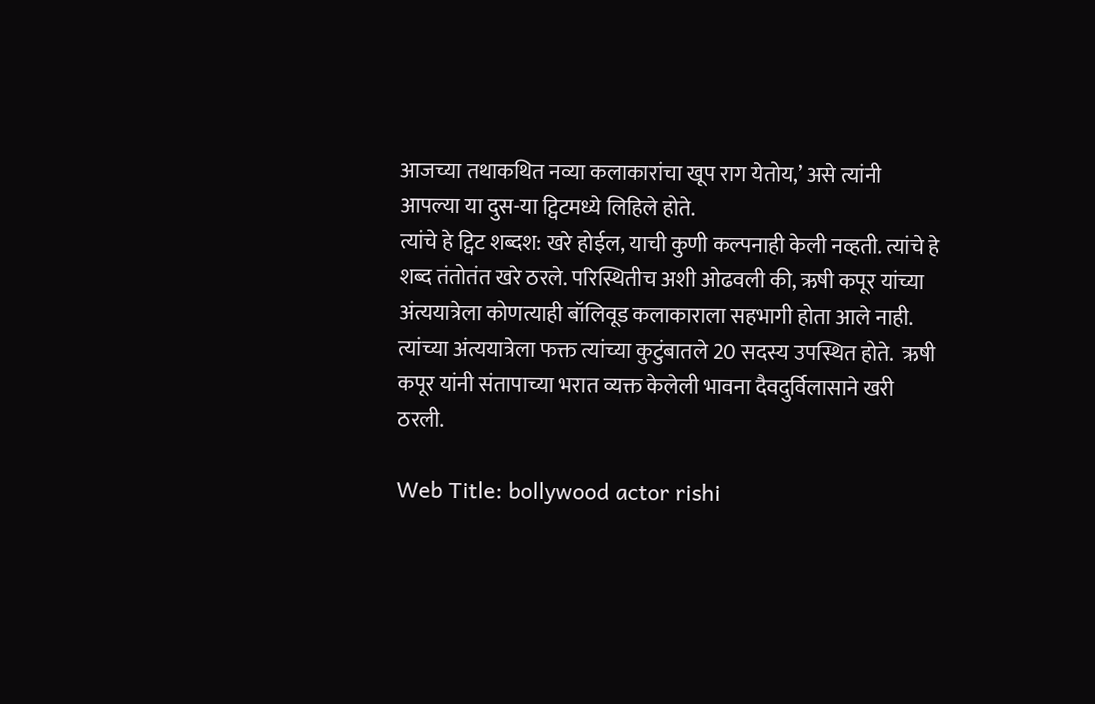आजच्या तथाकथित नव्या कलाकारांचा खूप राग येतोय,’ असे त्यांनी आपल्या या दुस-या ट्विटमध्ये लिहिले होते.
त्यांचे हे ट्विट शब्दश: खरे होईल, याची कुणी कल्पनाही केली नव्हती. त्यांचे हे शब्द तंतोतंत खरे ठरले. परिस्थितीच अशी ओढवली की, ऋषी कपूर यांच्या अंत्ययात्रेला कोणत्याही बॉलिवूड कलाकाराला सहभागी होता आले नाही.  त्यांच्या अंत्ययात्रेला फक्त त्यांच्या कुटुंबातले 20 सदस्य उपस्थित होते.  ऋषी कपूर यांनी संतापाच्या भरात व्यक्त केलेली भावना दैवदुर्विलासाने खरी ठरली.

Web Title: bollywood actor rishi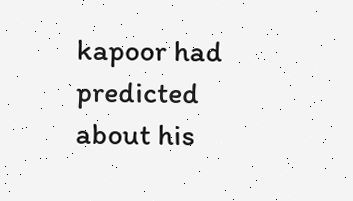kapoor had predicted about his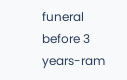funeral before 3 years-ram